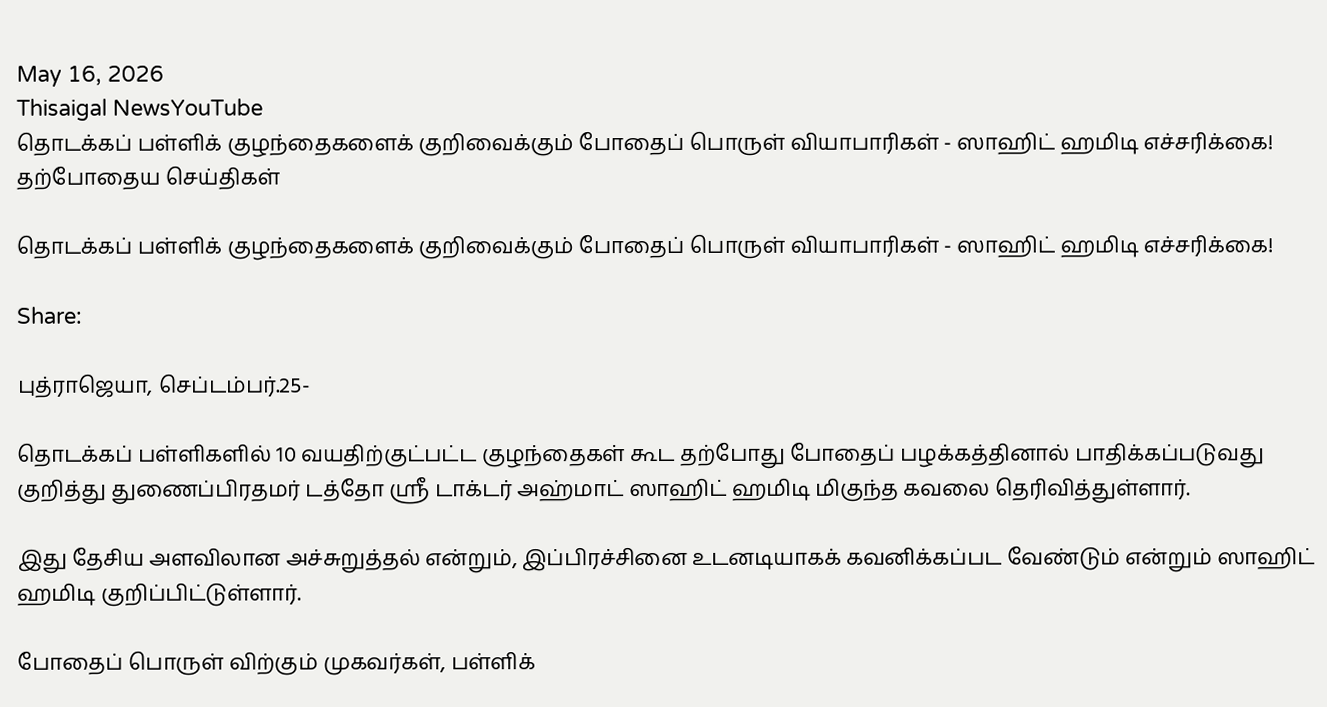May 16, 2026
Thisaigal NewsYouTube
தொடக்கப் பள்ளிக் குழந்தைகளைக் குறிவைக்கும் போதைப் பொருள் வியாபாரிகள் - ஸாஹிட் ஹமிடி எச்சரிக்கை!
தற்போதைய செய்திகள்

தொடக்கப் பள்ளிக் குழந்தைகளைக் குறிவைக்கும் போதைப் பொருள் வியாபாரிகள் - ஸாஹிட் ஹமிடி எச்சரிக்கை!

Share:

புத்ராஜெயா, செப்டம்பர்.25-

தொடக்கப் பள்ளிகளில் 10 வயதிற்குட்பட்ட குழந்தைகள் கூட தற்போது போதைப் பழக்கத்தினால் பாதிக்கப்படுவது குறித்து துணைப்பிரதமர் டத்தோ ஶ்ரீ டாக்டர் அஹ்மாட் ஸாஹிட் ஹமிடி மிகுந்த கவலை தெரிவித்துள்ளார்.

இது தேசிய அளவிலான அச்சுறுத்தல் என்றும், இப்பிரச்சினை உடனடியாகக் கவனிக்கப்பட வேண்டும் என்றும் ஸாஹிட் ஹமிடி குறிப்பிட்டுள்ளார்.

போதைப் பொருள் விற்கும் முகவர்கள், பள்ளிக்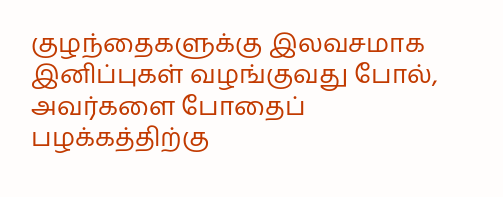குழந்தைகளுக்கு இலவசமாக இனிப்புகள் வழங்குவது போல், அவர்களை போதைப் பழக்கத்திற்கு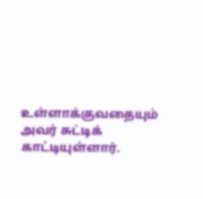உள்ளாக்குவதையும் அவர் சுட்டிக் காட்டியுள்ளார்.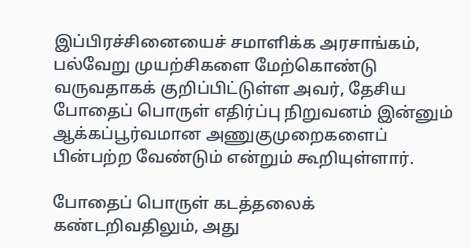இப்பிரச்சினையைச் சமாளிக்க அரசாங்கம், பல்வேறு முயற்சிகளை மேற்கொண்டு வருவதாகக் குறிப்பிட்டுள்ள அவர், தேசிய போதைப் பொருள் எதிர்ப்பு நிறுவனம் இன்னும் ஆக்கப்பூர்வமான அணுகுமுறைகளைப் பின்பற்ற வேண்டும் என்றும் கூறியுள்ளார்.

போதைப் பொருள் கடத்தலைக் கண்டறிவதிலும், அது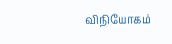விநியோகம்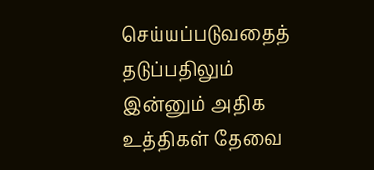செய்யப்படுவதைத் தடுப்பதிலும் இன்னும் அதிக உத்திகள் தேவை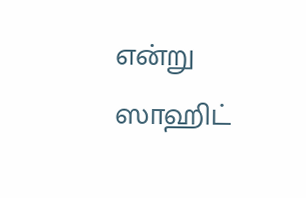என்று ஸாஹிட்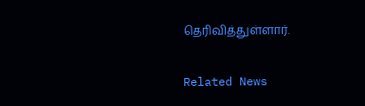தெரிவித்துள்ளார்.

Related News